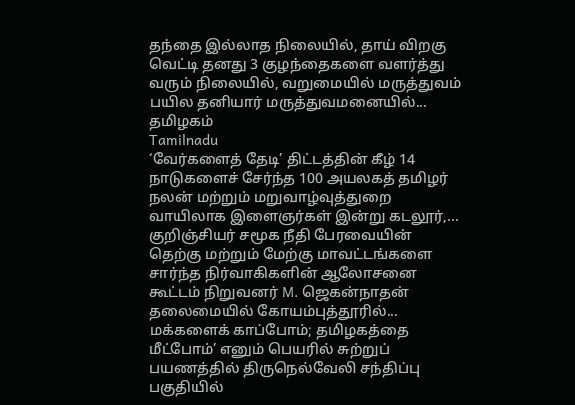தந்தை இல்லாத நிலையில், தாய் விறகு வெட்டி தனது 3 குழந்தைகளை வளர்த்து வரும் நிலையில், வறுமையில் மருத்துவம் பயில தனியார் மருத்துவமனையில்...
தமிழகம்
Tamilnadu
‘வேர்களைத் தேடி’ திட்டத்தின் கீழ் 14 நாடுகளைச் சேர்ந்த 100 அயலகத் தமிழர் நலன் மற்றும் மறுவாழ்வுத்துறை வாயிலாக இளைஞர்கள் இன்று கடலூர்,...
குறிஞ்சியர் சமூக நீதி பேரவையின் தெற்கு மற்றும் மேற்கு மாவட்டங்களை சார்ந்த நிர்வாகிகளின் ஆலோசனை கூட்டம் நிறுவனர் M. ஜெகன்நாதன் தலைமையில் கோயம்புத்தூரில்...
மக்களைக் காப்போம்; தமிழகத்தை மீட்போம்’ எனும் பெயரில் சுற்றுப் பயணத்தில் திருநெல்வேலி சந்திப்பு பகுதியில்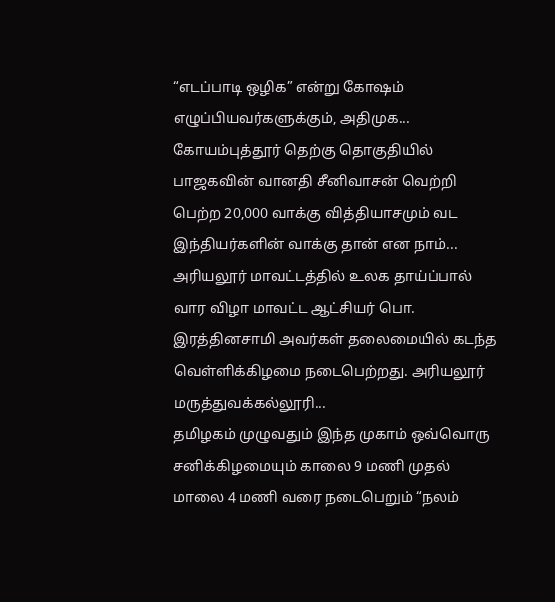“எடப்பாடி ஒழிக” என்று கோஷம் எழுப்பியவர்களுக்கும், அதிமுக...
கோயம்புத்தூர் தெற்கு தொகுதியில் பாஜகவின் வானதி சீனிவாசன் வெற்றி பெற்ற 20,000 வாக்கு வித்தியாசமும் வட இந்தியர்களின் வாக்கு தான் என நாம்...
அரியலூர் மாவட்டத்தில் உலக தாய்ப்பால் வார விழா மாவட்ட ஆட்சியர் பொ. இரத்தினசாமி அவர்கள் தலைமையில் கடந்த வெள்ளிக்கிழமை நடைபெற்றது. அரியலூர் மருத்துவக்கல்லூரி...
தமிழகம் முழுவதும் இந்த முகாம் ஒவ்வொரு சனிக்கிழமையும் காலை 9 மணி முதல் மாலை 4 மணி வரை நடைபெறும் “நலம்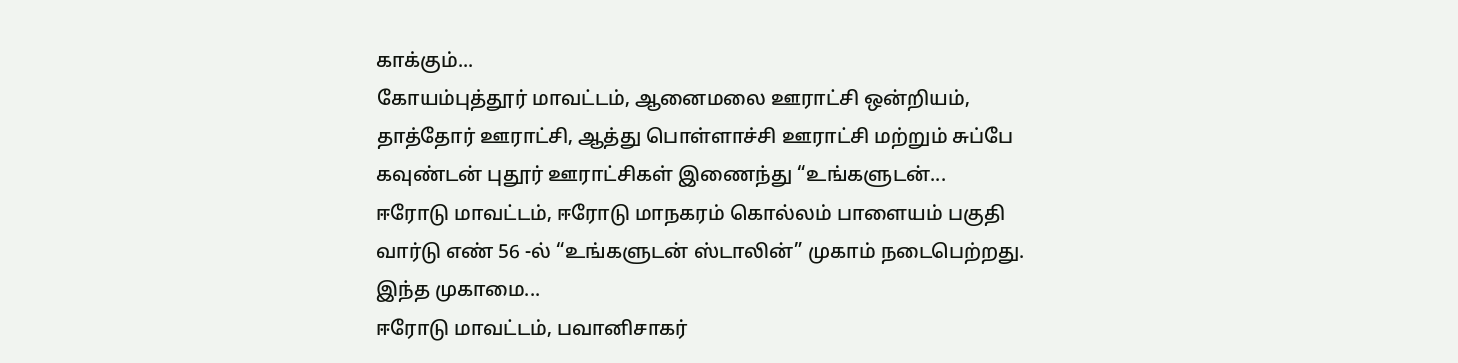காக்கும்...
கோயம்புத்தூர் மாவட்டம், ஆனைமலை ஊராட்சி ஒன்றியம், தாத்தோர் ஊராட்சி, ஆத்து பொள்ளாச்சி ஊராட்சி மற்றும் சுப்பே கவுண்டன் புதூர் ஊராட்சிகள் இணைந்து “உங்களுடன்...
ஈரோடு மாவட்டம், ஈரோடு மாநகரம் கொல்லம் பாளையம் பகுதி வார்டு எண் 56 -ல் “உங்களுடன் ஸ்டாலின்” முகாம் நடைபெற்றது. இந்த முகாமை...
ஈரோடு மாவட்டம், பவானிசாகர்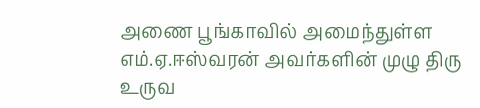அணை பூங்காவில் அமைந்துள்ள எம்.ஏ.ஈஸ்வரன் அவர்களின் முழு திரு உருவ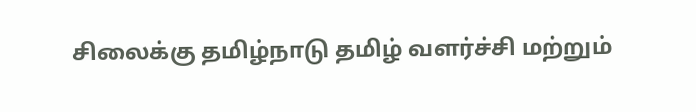சிலைக்கு தமிழ்நாடு தமிழ் வளர்ச்சி மற்றும்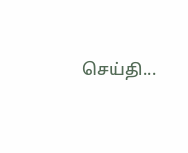செய்தி...